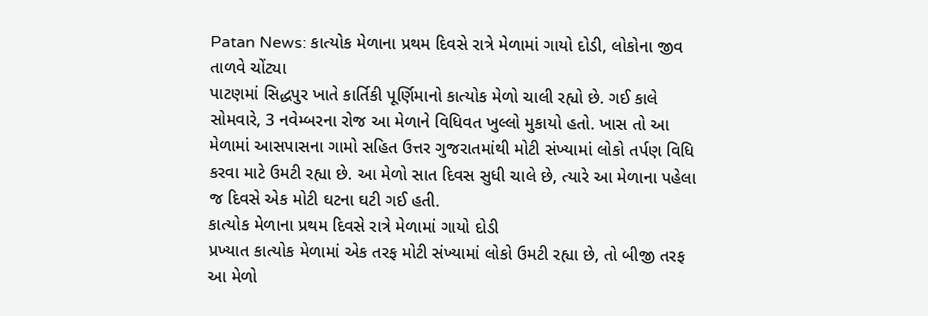Patan News: કાત્યોક મેળાના પ્રથમ દિવસે રાત્રે મેળામાં ગાયો દોડી, લોકોના જીવ તાળવે ચોંટ્યા
પાટણમાં સિદ્ધપુર ખાતે કાર્તિકી પૂર્ણિમાનો કાત્યોક મેળો ચાલી રહ્યો છે. ગઈ કાલે સોમવારે, 3 નવેમ્બરના રોજ આ મેળાને વિધિવત ખુલ્લો મુકાયો હતો. ખાસ તો આ મેળામાં આસપાસના ગામો સહિત ઉત્તર ગુજરાતમાંથી મોટી સંખ્યામાં લોકો તર્પણ વિધિ કરવા માટે ઉમટી રહ્યા છે. આ મેળો સાત દિવસ સુધી ચાલે છે, ત્યારે આ મેળાના પહેલા જ દિવસે એક મોટી ઘટના ઘટી ગઈ હતી.
કાત્યોક મેળાના પ્રથમ દિવસે રાત્રે મેળામાં ગાયો દોડી
પ્રખ્યાત કાત્યોક મેળામાં એક તરફ મોટી સંખ્યામાં લોકો ઉમટી રહ્યા છે, તો બીજી તરફ આ મેળો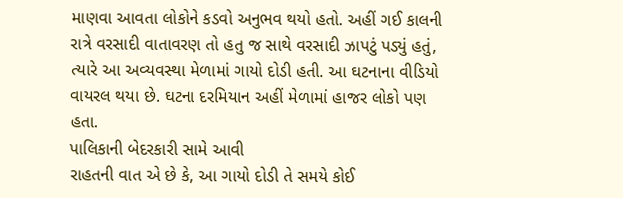માણવા આવતા લોકોને કડવો અનુભવ થયો હતો. અહીં ગઈ કાલની રાત્રે વરસાદી વાતાવરણ તો હતુ જ સાથે વરસાદી ઝાપટું પડ્યું હતું, ત્યારે આ અવ્યવસ્થા મેળામાં ગાયો દોડી હતી. આ ઘટનાના વીડિયો વાયરલ થયા છે. ઘટના દરમિયાન અહીં મેળામાં હાજર લોકો પણ હતા.
પાલિકાની બેદરકારી સામે આવી
રાહતની વાત એ છે કે, આ ગાયો દોડી તે સમયે કોઈ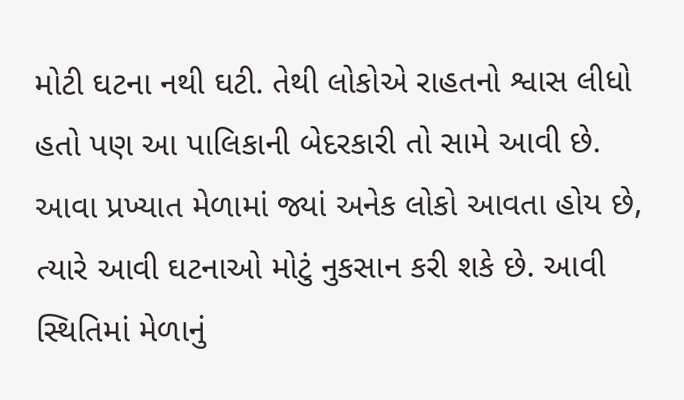મોટી ઘટના નથી ઘટી. તેથી લોકોએ રાહતનો શ્વાસ લીધો હતો પણ આ પાલિકાની બેદરકારી તો સામે આવી છે. આવા પ્રખ્યાત મેળામાં જ્યાં અનેક લોકો આવતા હોય છે, ત્યારે આવી ઘટનાઓ મોટું નુકસાન કરી શકે છે. આવી સ્થિતિમાં મેળાનું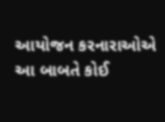આયોજન કરનારાઓએ આ બાબતે કોઈ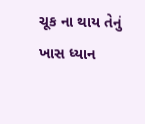ચૂક ના થાય તેનું ખાસ ધ્યાન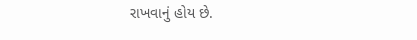રાખવાનું હોય છે.